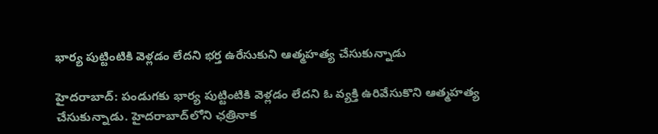భార్య పుట్టింటికి వెళ్లడం లేదని భర్త ఉరేసుకుని ఆత్మహత్య చేసుకున్నాడు

హైదరాబాద్: పండుగకు భార్య పుట్టింటికి వెళ్లడం లేదని ఓ వ్యక్తి ఉరివేసుకొని ఆత్మహత్య చేసుకున్నాడు. హైదరాబాద్‌లోని ఛత్రినాక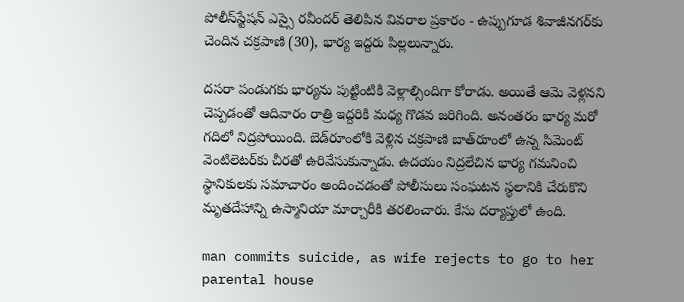పోలీస్‌స్టేషన్ ఎస్సై రవీందర్ తెలిపిన వివరాల ప్రకారం - ఉప్పుగూడ శివాజీనగర్‌కు చెందిన చక్రపాణి (30), భార్య ఇద్దరు పిల్లలున్నారు.

దసరా పండుగకు భార్యను పుట్టింటికి వెళ్లాల్సిందిగా కోరాడు. అయితే ఆమె వెళ్లనని చెప్పడంతో ఆదివారం రాత్రి ఇద్దరికి మధ్య గొడవ జరిగింది. అనంతరం భార్య మరో గదిలో నిద్రపోయింది. బెడ్‌రూంలోకి వెళ్లిన చక్రపాణి బాత్‌రూంలో ఉన్న సిమెంట్ వెంటిలెటర్‌కు చీరతో ఉరివేసుకున్నాడు. ఉదయం నిద్రలేచిన భార్య గమనించి స్థానికులకు సమాచారం అందించడంతో పోలీసులు సంఘటన స్థలానికి చేరుకొని మృతదేహాన్ని ఉస్మానియా మార్చారీకి తరలించారు. కేసు దర్యాప్తులో ఉంది.

man commits suicide, as wife rejects to go to her parental house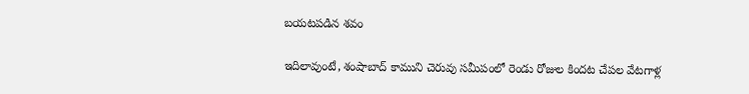బయటపడిన శవం

ఇదిలావుంటే, శంషాబాద్ కాముని చెరువు సమీపంలో రెండు రోజుల కిందట చేపల వేటగాళ్ల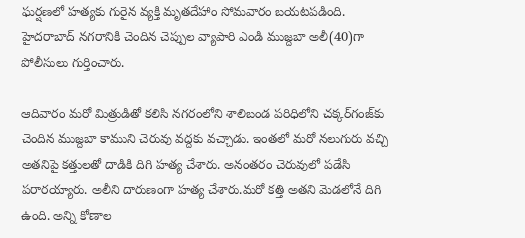ఘర్షణలో హత్యకు గురైన వ్యక్తి మృతదేహాం సోమవారం బయటపడింది. హైదరాబాద్ నగరానికి చెందిన చెప్పుల వ్యాపారి ఎండి ముజ్దబా అలీ(40)గా పోలీసులు గుర్తించారు.

ఆదివారం మరో మిత్రుడితో కలిసి నగరంలోని శాలిబండ పరిధిలోని చక్కర్‌గంజ్‌కు చెందిన ముజ్దబా కాముని చెరువు వద్దకు వచ్చాడు. ఇంతలో మరో నలుగురు వచ్చి అతనిపై కత్తులతో దాడికి దిగి హత్య చేశారు. అనంతరం చెరువులో పడేసి పరారయ్యారు. అలీని దారుణంగా హత్య చేశారు.మరో కత్తి అతని మెడలోనే దిగి ఉంది. అన్ని కోణాల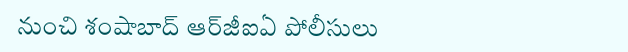నుంచి శంషాబాద్ ఆర్‌జీఐఏ పోలీసులు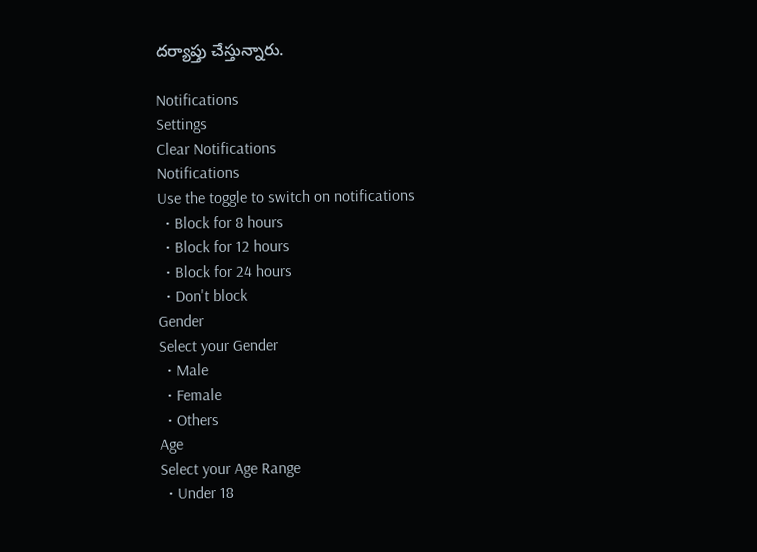దర్యాప్తు చేస్తున్నారు.

Notifications
Settings
Clear Notifications
Notifications
Use the toggle to switch on notifications
  • Block for 8 hours
  • Block for 12 hours
  • Block for 24 hours
  • Don't block
Gender
Select your Gender
  • Male
  • Female
  • Others
Age
Select your Age Range
  • Under 18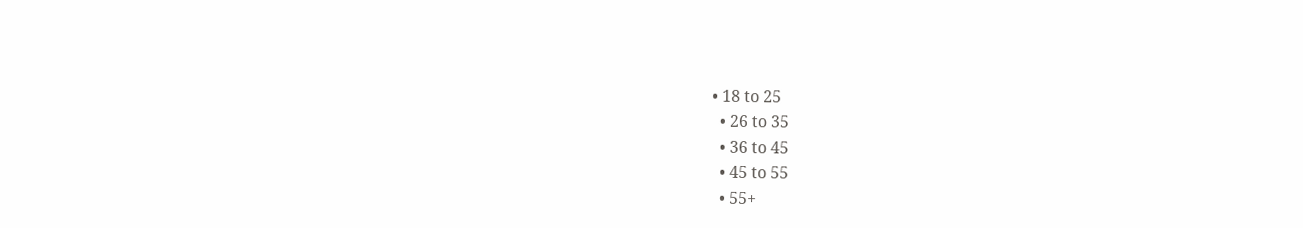• 18 to 25
  • 26 to 35
  • 36 to 45
  • 45 to 55
  • 55+